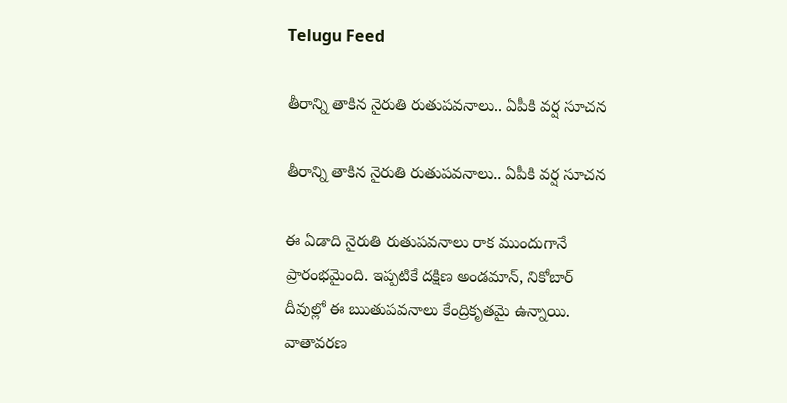Telugu Feed

తీరాన్ని తాకిన నైరుతి రుతుపవనాలు.. ఏపీకి వర్ష సూచ‌న‌

తీరాన్ని తాకిన నైరుతి రుతుపవనాలు.. ఏపీకి వర్ష సూచ‌న‌

ఈ ఏడాది నైరుతి రుతుపవనాలు రాక ముందుగానే ప్రారంభ‌మైంది. ఇప్పటికే దక్షిణ అండమాన్, నికోబార్ దీవుల్లో ఈ ఋతుపవనాలు కేంద్రికృతమై ఉన్నాయి. వాతావరణ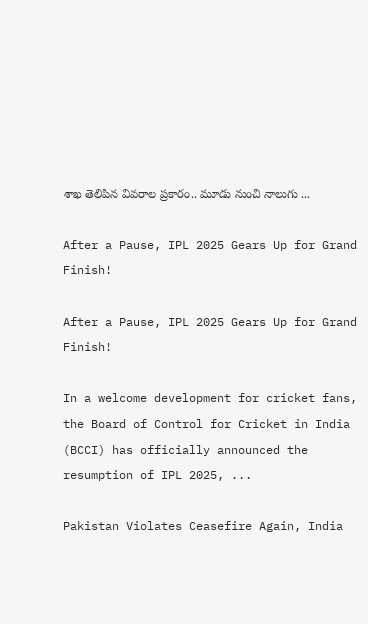శాఖ తెలిపిన వివరాల ప్రకారం.. మూడు నుంచి నాలుగు ...

After a Pause, IPL 2025 Gears Up for Grand Finish!

After a Pause, IPL 2025 Gears Up for Grand Finish!

In a welcome development for cricket fans, the Board of Control for Cricket in India (BCCI) has officially announced the resumption of IPL 2025, ...

Pakistan Violates Ceasefire Again, India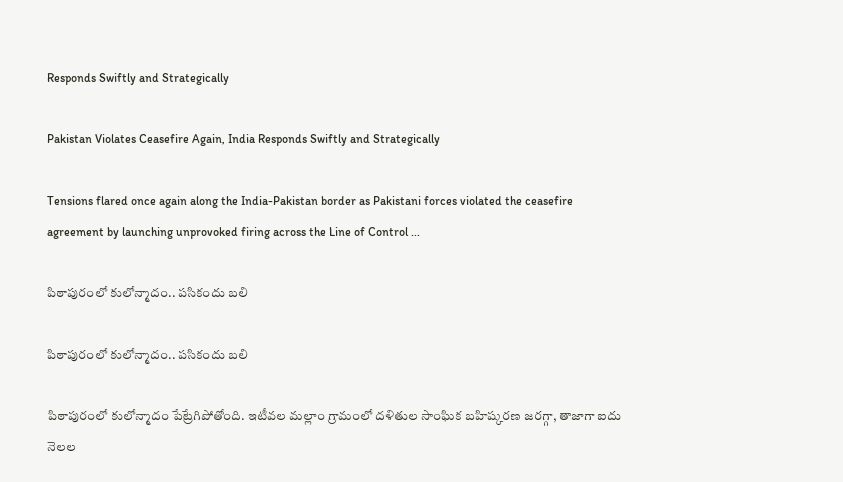Responds Swiftly and Strategically

Pakistan Violates Ceasefire Again, India Responds Swiftly and Strategically

Tensions flared once again along the India-Pakistan border as Pakistani forces violated the ceasefire agreement by launching unprovoked firing across the Line of Control ...

పిఠాపురంలో కులోన్మాదం.. పసికందు బలి

పిఠాపురంలో కులోన్మాదం.. పసికందు బలి

పిఠాపురంలో కులోన్మాదం పేట్రేగిపోతోంది. ఇటీవ‌ల మల్లాం గ్రామంలో దళితుల సాంఘిక బహిష్కరణ జ‌ర‌గ్గా, తాజాగా ఐదు నెల‌ల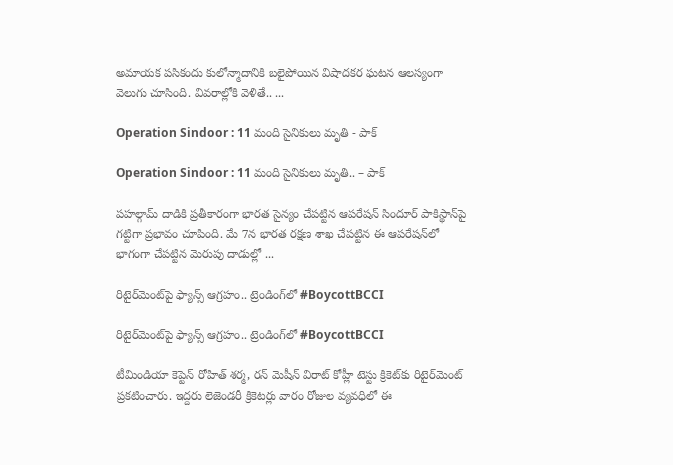అమాయక పసికందు కులోన్మాదానికి బలైపోయిన విషాదకర ఘటన ఆలస్యంగా వెలుగు చూసింది. వివరాల్లోకి వెళితే.. ...

Operation Sindoor : 11 మంది సైనికులు మృతి - పాక్‌

Operation Sindoor : 11 మంది సైనికులు మృతి.. – పాక్‌

ప‌హ‌ల్గామ్ దాడికి ప్ర‌తీకారంగా భార‌త సైన్యం చేప‌ట్టిన ఆప‌రేష‌న్ సిందూర్ పాకిస్థాన్‌పై గట్టిగా ప్రభావం చూపింది. మే 7న భారత రక్షణ శాఖ చేపట్టిన ఈ ఆపరేషన్‌లో భాగంగా చేప‌ట్టిన మెరుపు దాడుల్లో ...

రిటైర్‌మెంట్‌పై ఫ్యాన్స్ ఆగ్రహం.. ట్రెండింగ్‌లో #BoycottBCCI

రిటైర్‌మెంట్‌పై ఫ్యాన్స్ ఆగ్రహం.. ట్రెండింగ్‌లో #BoycottBCCI

టీమిండియా కెప్టెన్ రోహిత్ శ‌ర్మ‌, ర‌న్ మెషీన్‌ విరాట్ కోహ్లీ టెస్టు క్రికెట్‌కు రిటైర్‌మెంట్‌ ప్రకటించారు. ఇద్ద‌రు లెజెండ‌రీ క్రికెట‌ర్లు వారం రోజుల వ్య‌వ‌ధిలో ఈ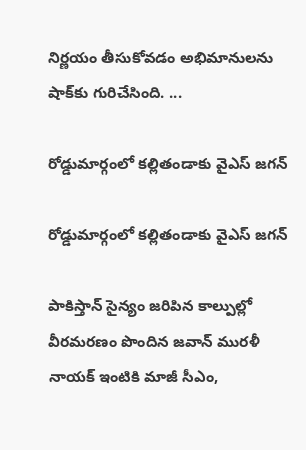నిర్ణ‌యం తీసుకోవ‌డం అభిమానుల‌ను షాక్‌కు గురిచేసింది. ...

రోడ్డుమార్గంలో క‌ల్లితండాకు వైఎస్‌ జగన్

రోడ్డుమార్గంలో క‌ల్లితండాకు వైఎస్‌ జగన్

పాకిస్తాన్ సైన్యం జ‌రిపిన కాల్పుల్లో వీరమర‌ణం పొందిన జవాన్ మురళీ నాయక్ ఇంటికి మాజీ సీఎం,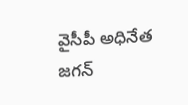వైసీపీ అధినేత జగన్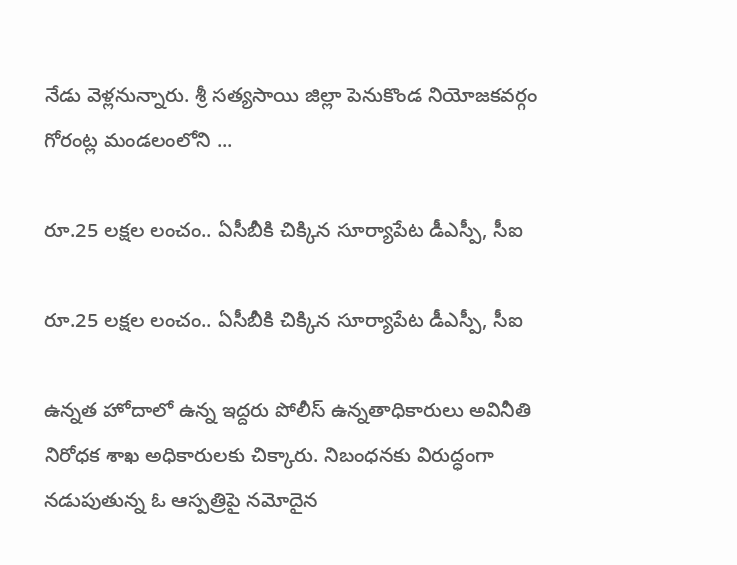నేడు వెళ్లనున్నారు. శ్రీ సత్యసాయి జిల్లా పెనుకొండ నియోజ‌క‌వ‌ర్గం గోరంట్ల మండలంలోని ...

రూ.25 లక్షల లంచం.. ఏసీబీకి చిక్కిన సూర్యాపేట డీఎస్పీ, సీఐ

రూ.25 లక్షల లంచం.. ఏసీబీకి చిక్కిన సూర్యాపేట డీఎస్పీ, సీఐ

ఉన్న‌త హోదాలో ఉన్న ఇద్ద‌రు పోలీస్ ఉన్నతాధికారులు అవినీతి నిరోధ‌క శాఖ అధికారుల‌కు చిక్కారు. నిబంధ‌న‌కు విరుద్ధంగా న‌డుపుతున్న ఓ ఆస్ప‌త్రిపై న‌మోదైన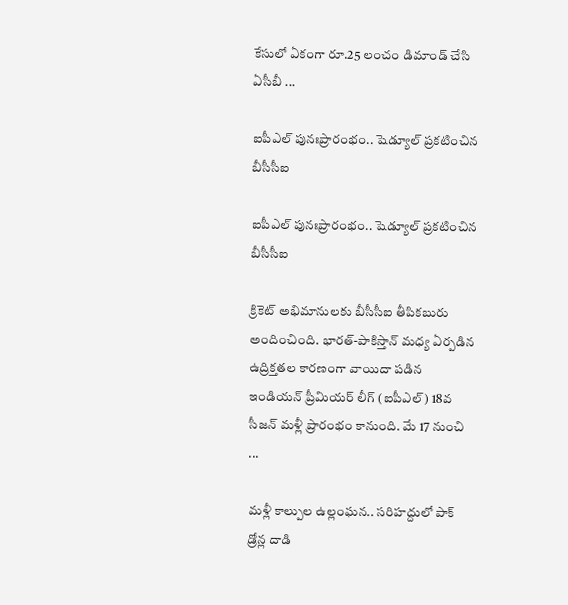కేసులో ఏకంగా రూ.25 లంచం డిమాండ్ చేసి ఏసీబీ ...

ఐపీఎల్ పునఃప్రారంభం.. షెడ్యూల్ ప్ర‌క‌టించిన బీసీసీఐ

ఐపీఎల్ పునఃప్రారంభం.. షెడ్యూల్ ప్ర‌క‌టించిన బీసీసీఐ

క్రికెట్ అభిమానుల‌కు బీసీసీఐ తీపిక‌బురు అందించింది. భారత్‌-పాకిస్తాన్‌ మధ్య ఏర్పడిన ఉద్రిక్తతల కారణంగా వాయిదా పడిన ఇండియన్ ప్రీమియర్ లీగ్ (ఐపీఎల్‌) 18వ సీజన్‌ మళ్లీ ప్రారంభం కానుంది. మే 17 నుంచి ...

మ‌ళ్లీ కాల్పుల ఉల్లంఘ‌న‌.. స‌రిహ‌ద్దులో పాక్‌ డ్రోన్ల దాడి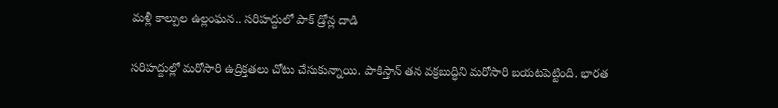మ‌ళ్లీ కాల్పుల ఉల్లంఘ‌న‌.. స‌రిహ‌ద్దులో పాక్‌ డ్రోన్ల దాడి

సరిహద్దుల్లో మరోసారి ఉద్రిక్తతలు చోటు చేసుకున్నాయి. పాకిస్తాన్ త‌న వ‌క్ర‌బుద్ధిని మ‌రోసారి బ‌య‌ట‌పెట్టింది. భారత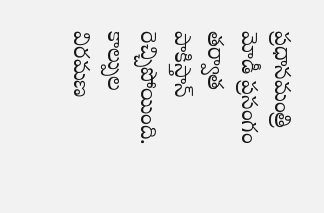ప్రధానమంత్రి మోడీ ప్రసంగం తర్వాత పాకిస్తాన్ రెచ్చిపోయింది. కాల్పుల విరమణ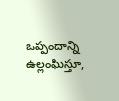ఒప్పందాన్ని ఉల్లంఘిస్తూ,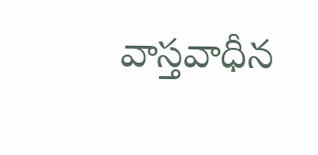వాస్తవాధీన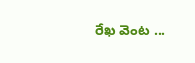రేఖ వెంట ...